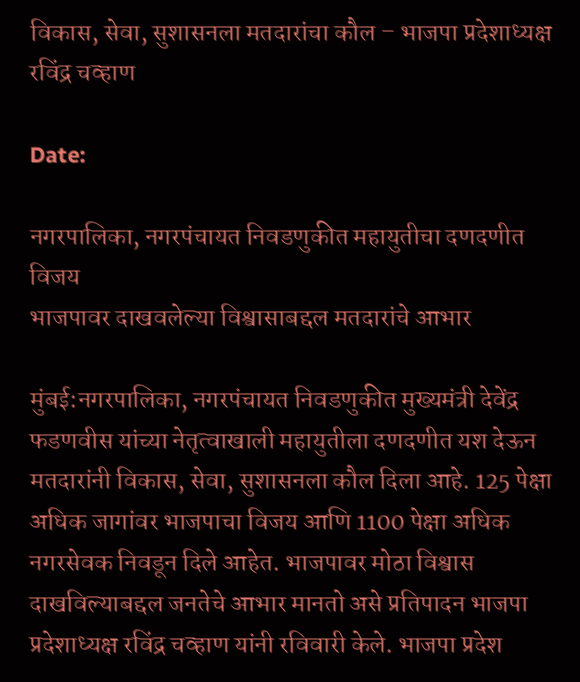विकास, सेवा, सुशासनला मतदारांचा कौल – भाजपा प्रदेशाध्यक्ष रविंद्र चव्हाण

Date:

नगरपालिका, नगरपंचायत निवडणुकीत महायुतीचा दणदणीत विजय
भाजपावर दाखवलेल्या विश्वासाबद्दल मतदारांचे आभार

मुंबई:नगरपालिका, नगरपंचायत निवडणुकीत मुख्यमंत्री देवेंद्र फडणवीस यांच्या नेतृत्वाखाली महायुतीला दणदणीत यश देऊन मतदारांनी विकास, सेवा, सुशासनला कौल दिला आहे. 125 पेक्षा अधिक जागांवर भाजपाचा विजय आणि 1100 पेक्षा अधिक नगरसेवक निवडून दिले आहेत. भाजपावर मोठा विश्वास दाखविल्याबद्दल जनतेचे आभार मानतो असे प्रतिपादन भाजपा प्रदेशाध्यक्ष रविंद्र चव्हाण यांनी रविवारी केले. भाजपा प्रदेश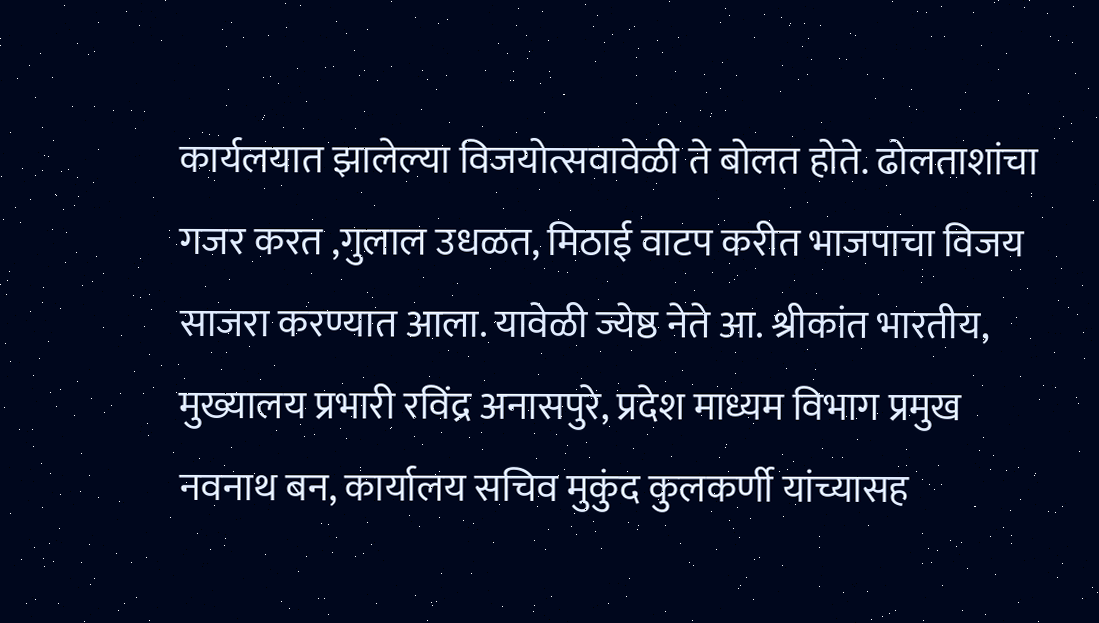कार्यलयात झालेल्या विजयोत्सवावेळी ते बोलत होते. ढोलताशांचा गजर करत ,गुलाल उधळत, मिठाई वाटप करीत भाजपाचा विजय साजरा करण्यात आला. यावेळी ज्येष्ठ नेते आ. श्रीकांत भारतीय, मुख्यालय प्रभारी रविंद्र अनासपुरे, प्रदेश माध्यम विभाग प्रमुख नवनाथ बन, कार्यालय सचिव मुकुंद कुलकर्णी यांच्यासह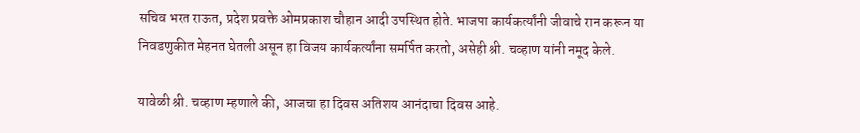सचिव भरत राऊत, प्रदेश प्रवक्ते ओमप्रकाश चौहान आदी उपस्थित होते. भाजपा कार्यकर्त्यांनी जीवाचे रान करून या निवडणुकीत मेहनत घेतली असून हा विजय कार्यकर्त्यांना समर्पित करतो, असेही श्री. चव्हाण यांनी नमूद केले.

यावेळी श्री. चव्हाण म्हणाले की, आजचा हा दिवस अतिशय आनंदाचा दिवस आहे.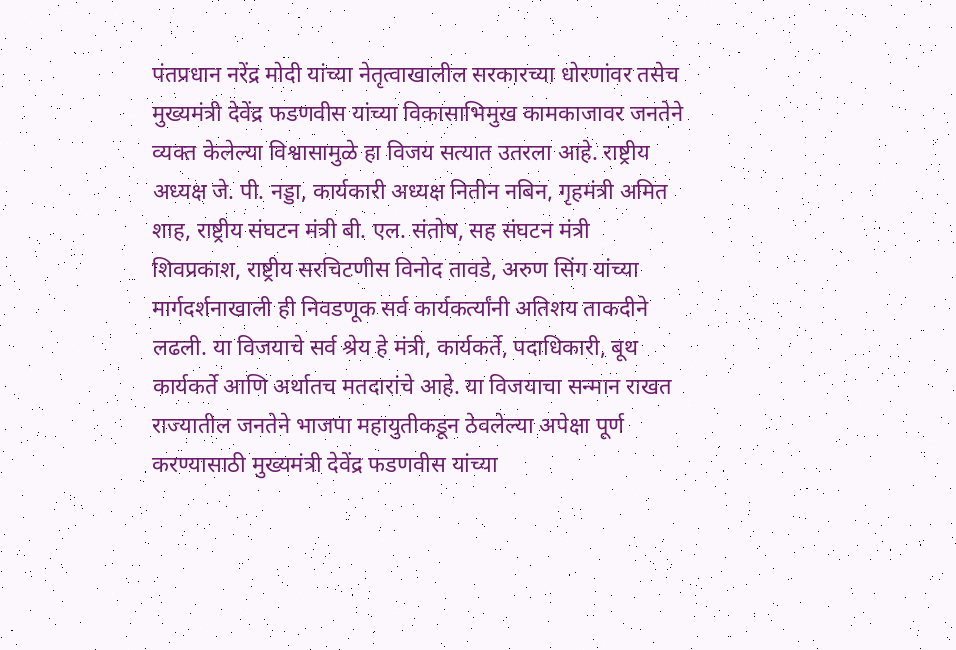पंतप्रधान नरेंद्र मोदी यांच्या नेतृत्वाखालील सरकारच्या धोरणांवर तसेच मुख्यमंत्री देवेंद्र फडणवीस यांच्या विकासाभिमुख कामकाजावर जनतेने व्यक्त केलेल्या विश्वासामुळे हा विजय सत्यात उतरला आहे. राष्ट्रीय अध्यक्ष जे. पी. नड्डा, कार्यकारी अध्यक्ष नितीन नबिन, गृहमंत्री अमित शाह, राष्ट्रीय संघटन मंत्री बी. एल. संतोष, सह संघटन मंत्री शिवप्रकाश, राष्ट्रीय सरचिटणीस विनोद तावडे, अरुण सिंग यांच्या मार्गदर्शनाखाली ही निवडणूक सर्व कार्यकर्त्यांनी अतिशय ताकदीने लढली. या विजयाचे सर्व श्रेय हे मंत्री, कार्यकर्ते, पदाधिकारी, बूथ कार्यकर्ते आणि अर्थातच मतदारांचे आहे. या विजयाचा सन्मान राखत राज्यातील जनतेने भाजपा महायुतीकडून ठेवलेल्या अपेक्षा पूर्ण करण्यासाठी मुख्यमंत्री देवेंद्र फडणवीस यांच्या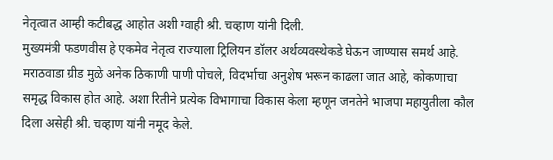नेतृत्वात आम्ही कटीबद्ध आहोत अशी ग्वाही श्री. चव्हाण यांनी दिली.
मुख्यमंत्री फडणवीस हे एकमेव नेतृत्व राज्याला ट्रिलियन डॉलर अर्थव्यवस्थेकडे घेऊन जाण्यास समर्थ आहे. मराठवाडा ग्रीड मुळे अनेक ठिकाणी पाणी पोचले, विदर्भाचा अनुशेष भरून काढला जात आहे, कोकणाचा समृद्ध विकास होत आहे. अशा रितीने प्रत्येक विभागाचा विकास केला म्हणून जनतेने भाजपा महायुतीला कौल दिला असेही श्री. चव्हाण यांनी नमूद केले.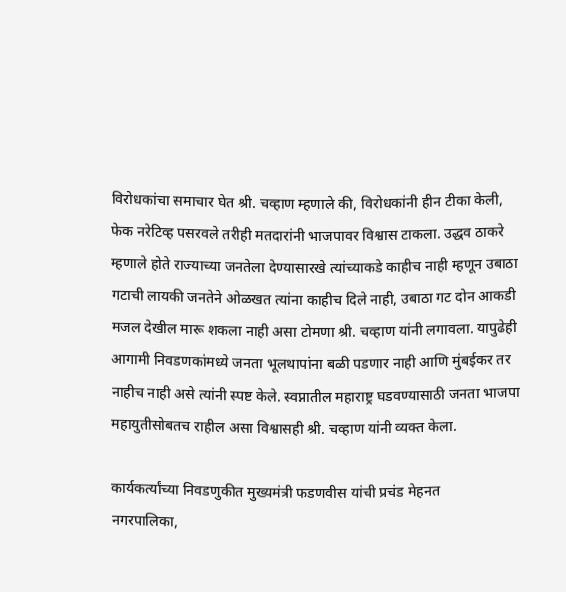विरोधकांचा समाचार घेत श्री. चव्हाण म्हणाले की, विरोधकांनी हीन टीका केली, फेक नरेटिव्ह पसरवले तरीही मतदारांनी भाजपावर विश्वास टाकला. उद्धव ठाकरे म्हणाले होते राज्याच्या जनतेला देण्यासारखे त्यांच्याकडे काहीच नाही म्हणून उबाठा गटाची लायकी जनतेने ओळखत त्यांना काहीच दिले नाही, उबाठा गट दोन आकडी मजल देखील मारू शकला नाही असा टोमणा श्री. चव्हाण यांनी लगावला. यापुढेही आगामी निवडणकांमध्ये जनता भूलथापांना बळी पडणार नाही आणि मुंबईकर तर नाहीच नाही असे त्यांनी स्पष्ट केले. स्वप्नातील महाराष्ट्र घडवण्यासाठी जनता भाजपा महायुतीसोबतच राहील असा विश्वासही श्री. चव्हाण यांनी व्यक्त केला.

कार्यकर्त्यांच्या निवडणुकीत मुख्यमंत्री फडणवीस यांची प्रचंड मेहनत
नगरपालिका,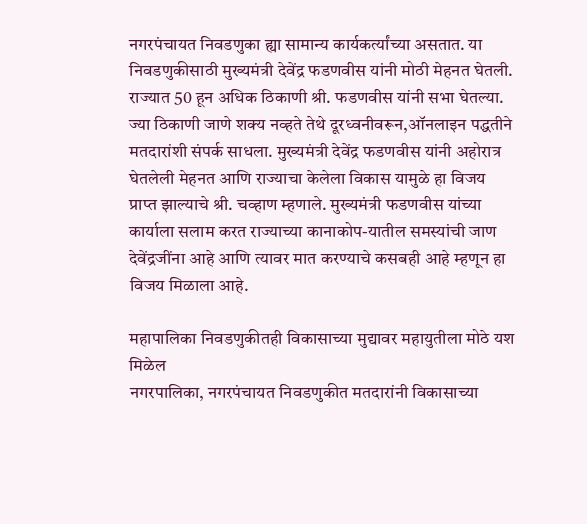नगरपंचायत निवडणुका ह्या सामान्य कार्यकर्त्यांच्या असतात. या निवडणुकीसाठी मुख्यमंत्री देवेंद्र फडणवीस यांनी मोठी मेहनत घेतली. राज्यात 50 हून अधिक ठिकाणी श्री. फडणवीस यांनी सभा घेतल्या. ज्या ठिकाणी जाणे शक्य नव्हते तेथे दूरध्वनीवरून,ऑनलाइन पद्धतीने मतदारांशी संपर्क साधला. मुख्यमंत्री देवेंद्र फडणवीस यांनी अहोरात्र घेतलेली मेहनत आणि राज्याचा केलेला विकास यामुळे हा विजय प्राप्त झाल्याचे श्री. चव्हाण म्हणाले. मुख्यमंत्री फडणवीस यांच्या कार्याला सलाम करत राज्याच्या कानाकोप-यातील समस्यांची जाण देवेंद्रजींना आहे आणि त्यावर मात करण्याचे कसबही आहे म्हणून हा विजय मिळाला आहे.

महापालिका निवडणुकीतही विकासाच्या मुद्यावर महायुतीला मोठे यश मिळेल
नगरपालिका, नगरपंचायत निवडणुकीत मतदारांनी विकासाच्या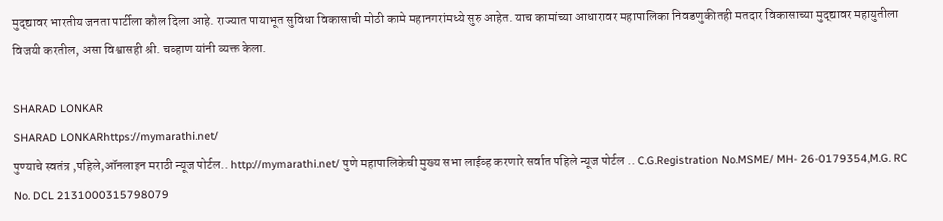मुद्द्यावर भारतीय जनता पार्टीला कौल दिला आहे. राज्यात पायाभूत सुविधा विकासाची मोठी कामे महानगरांमध्ये सुरु आहेत. याच कामांच्या आधारावर महापालिका निवडणुकीतही मतदार विकासाच्या मुद्द्यावर महायुतीला विजयी करतील, असा विश्वासही श्री. चव्हाण यांनी व्यक्त केला.

SHARAD LONKAR
SHARAD LONKARhttps://mymarathi.net/
पुण्याचे स्वतंत्र ,पहिले,ऑनलाइन मराठी न्यूज पोर्टल.. http://mymarathi.net/ पुणे महापालिकेची मुख्य सभा लाईव्ह करणारे सर्वात पहिले न्यूज पोर्टल .. C.G.Registration No.MSME/ MH- 26-0179354,M.G. RC No. DCL 2131000315798079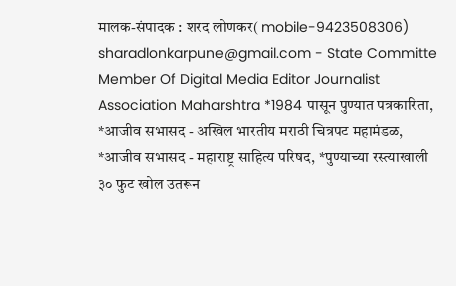मालक-संपादक : शरद लोणकर( mobile-9423508306) sharadlonkarpune@gmail.com - State Committe Member Of Digital Media Editor Journalist Association Maharshtra *1984 पासून पुण्यात पत्रकारिता, *आजीव सभासद - अखिल भारतीय मराठी चित्रपट महामंडळ, *आजीव सभासद - महाराष्ट्र साहित्य परिषद, *पुण्याच्या रस्त्याखाली ३० फुट खोल उतरून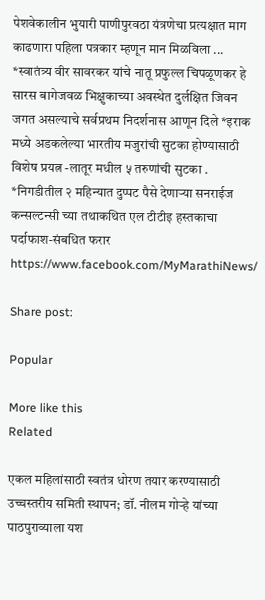पेशवेकालीन भुयारी पाणीपुरवठा यंत्रणेचा प्रत्यक्षात माग काढणारा पहिला पत्रकार म्हणून मान मिळविला ... *स्वातंत्र्य वीर सावरकर यांचे नातू प्रफुल्ल चिपळूणकर हे सारस बागेजवळ भिक्षुकाच्या अवस्थेत दुर्लक्षित जिवन जगत असल्याचे सर्वप्रथम निदर्शनास आणून दिले *इराक मध्ये अडकलेल्या भारतीय मजुरांची सुटका होण्यासाठी विशेष प्रयत्न -लातूर मधील ५ तरुणांची सुटका . *निगडीतील २ महिन्यात दुप्पट पैसे देणाऱ्या सनराईज कन्सल्टन्सी च्या तथाकथित एल टीटीइ हस्तकाचा पर्दाफाश-संबधित फरार https://www.facebook.com/MyMarathiNews/

Share post:

Popular

More like this
Related

एकल महिलांसाठी स्वतंत्र धोरण तयार करण्यासाठी उच्चस्तरीय समिती स्थापन; डॉ. नीलम गोऱ्हे यांच्या पाठपुराव्याला यश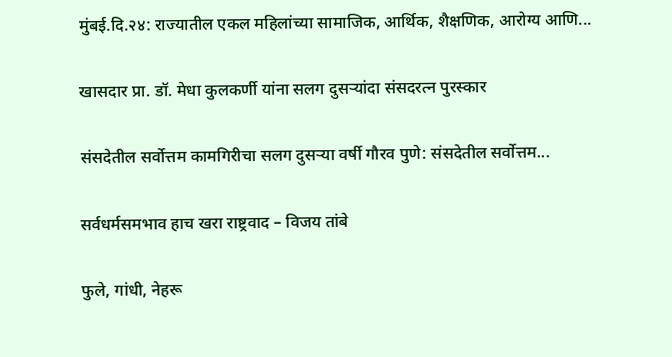मुंबई.दि.२४: राज्यातील एकल महिलांच्या सामाजिक, आर्थिक, शैक्षणिक, आरोग्य आणि...

खासदार प्रा. डॉ. मेधा कुलकर्णी यांना सलग दुसऱ्यांदा संसदरत्न पुरस्कार

संसदेतील सर्वोत्तम कामगिरीचा सलग दुसऱ्या वर्षी गौरव पुणे: संसदेतील सर्वोत्तम...

सर्वधर्मसमभाव हाच खरा राष्ट्रवाद – विजय तांबे

फुले, गांधी, नेहरू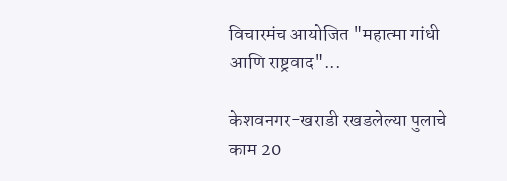विचारमंच आयोजित "महात्मा गांधी आणि राष्ट्रवाद"...

केशवनगर-खराडी रखडलेल्या पुलाचे काम 20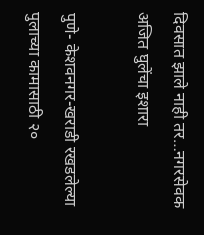दिवसात झाले नाही तर…नगरसेवक अजित घुलेंचा इशारा

पुणे- केशवनगर-खराडी रखडलेल्या पुलाच्या कामासाठी २०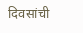दिवसांची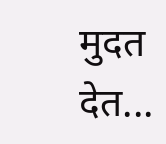मुदत देत...